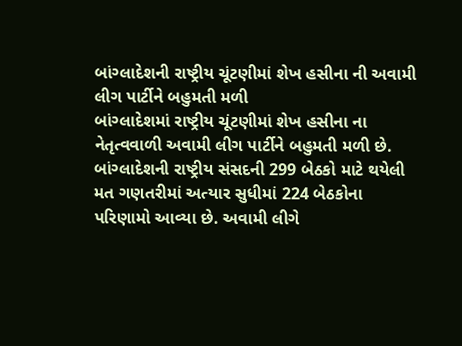બાંગ્લાદેશની રાષ્ટ્રીય ચૂંટણીમાં શેખ હસીના ની અવામી લીગ પાર્ટીને બહુમતી મળી
બાંગ્લાદેશમાં રાષ્ટ્રીય ચૂંટણીમાં શેખ હસીના ના નેતૃત્વવાળી અવામી લીગ પાર્ટીને બહુમતી મળી છે. બાંગ્લાદેશની રાષ્ટ્રીય સંસદની 299 બેઠકો માટે થયેલી મત ગણતરીમાં અત્યાર સુધીમાં 224 બેઠકોના પરિણામો આવ્યા છે. અવામી લીગે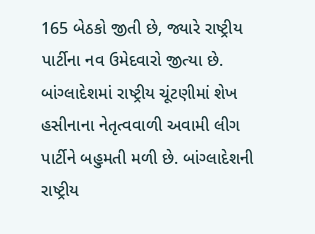165 બેઠકો જીતી છે, જ્યારે રાષ્ટ્રીય પાર્ટીના નવ ઉમેદવારો જીત્યા છે.
બાંગ્લાદેશમાં રાષ્ટ્રીય ચૂંટણીમાં શેખ હસીનાના નેતૃત્વવાળી અવામી લીગ પાર્ટીને બહુમતી મળી છે. બાંગ્લાદેશની રાષ્ટ્રીય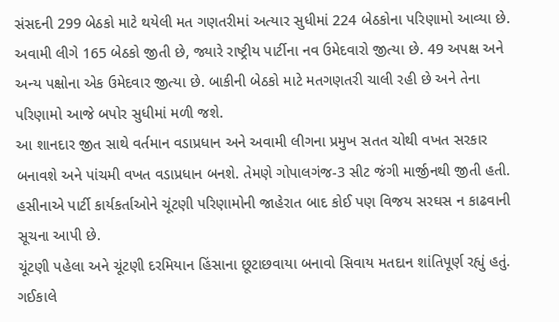સંસદની 299 બેઠકો માટે થયેલી મત ગણતરીમાં અત્યાર સુધીમાં 224 બેઠકોના પરિણામો આવ્યા છે. અવામી લીગે 165 બેઠકો જીતી છે, જ્યારે રાષ્ટ્રીય પાર્ટીના નવ ઉમેદવારો જીત્યા છે. 49 અપક્ષ અને અન્ય પક્ષોના એક ઉમેદવાર જીત્યા છે. બાકીની બેઠકો માટે મતગણતરી ચાલી રહી છે અને તેના પરિણામો આજે બપોર સુધીમાં મળી જશે.
આ શાનદાર જીત સાથે વર્તમાન વડાપ્રધાન અને અવામી લીગના પ્રમુખ સતત ચોથી વખત સરકાર બનાવશે અને પાંચમી વખત વડાપ્રધાન બનશે. તેમણે ગોપાલગંજ-3 સીટ જંગી માર્જીનથી જીતી હતી. હસીનાએ પાર્ટી કાર્યકર્તાઓને ચૂંટણી પરિણામોની જાહેરાત બાદ કોઈ પણ વિજય સરઘસ ન કાઢવાની સૂચના આપી છે.
ચૂંટણી પહેલા અને ચૂંટણી દરમિયાન હિંસાના છૂટાછવાયા બનાવો સિવાય મતદાન શાંતિપૂર્ણ રહ્યું હતું.
ગઈકાલે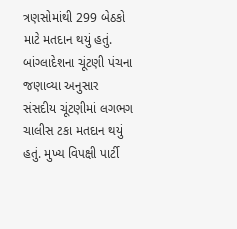ત્રણસોમાંથી 299 બેઠકો માટે મતદાન થયું હતું. બાંગ્લાદેશના ચૂંટણી પંચના જણાવ્યા અનુસાર સંસદીય ચૂંટણીમાં લગભગ ચાલીસ ટકા મતદાન થયું હતું. મુખ્ય વિપક્ષી પાર્ટી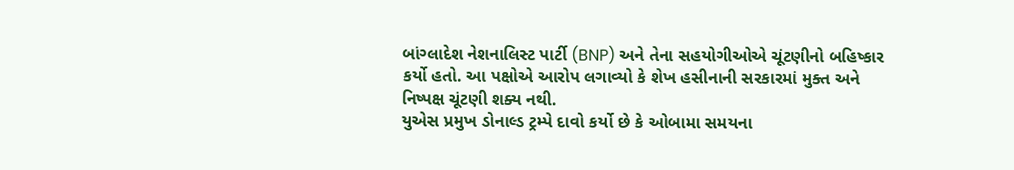બાંગ્લાદેશ નેશનાલિસ્ટ પાર્ટી (BNP) અને તેના સહયોગીઓએ ચૂંટણીનો બહિષ્કાર કર્યો હતો. આ પક્ષોએ આરોપ લગાવ્યો કે શેખ હસીનાની સરકારમાં મુક્ત અને નિષ્પક્ષ ચૂંટણી શક્ય નથી.
યુએસ પ્રમુખ ડોનાલ્ડ ટ્રમ્પે દાવો કર્યો છે કે ઓબામા સમયના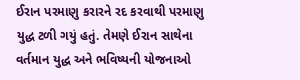ઈરાન પરમાણુ કરારને રદ કરવાથી પરમાણુ યુદ્ધ ટળી ગયું હતું. તેમણે ઈરાન સાથેના વર્તમાન યુદ્ધ અને ભવિષ્યની યોજનાઓ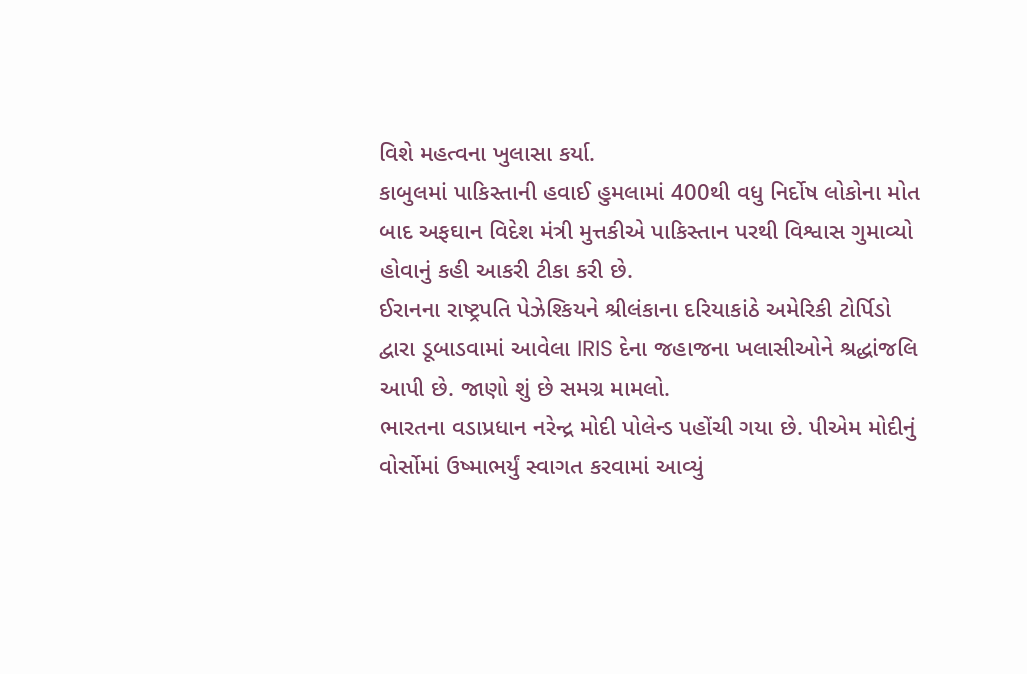વિશે મહત્વના ખુલાસા કર્યા.
કાબુલમાં પાકિસ્તાની હવાઈ હુમલામાં 400થી વધુ નિર્દોષ લોકોના મોત બાદ અફઘાન વિદેશ મંત્રી મુત્તકીએ પાકિસ્તાન પરથી વિશ્વાસ ગુમાવ્યો હોવાનું કહી આકરી ટીકા કરી છે.
ઈરાનના રાષ્ટ્રપતિ પેઝેશ્કિયને શ્રીલંકાના દરિયાકાંઠે અમેરિકી ટોર્પિડો દ્વારા ડૂબાડવામાં આવેલા IRIS દેના જહાજના ખલાસીઓને શ્રદ્ધાંજલિ આપી છે. જાણો શું છે સમગ્ર મામલો.
ભારતના વડાપ્રધાન નરેન્દ્ર મોદી પોલેન્ડ પહોંચી ગયા છે. પીએમ મોદીનું વોર્સોમાં ઉષ્માભર્યું સ્વાગત કરવામાં આવ્યું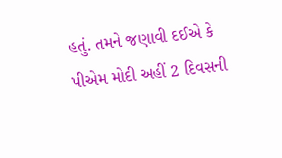હતું. તમને જણાવી દઈએ કે પીએમ મોદી અહીં 2 દિવસની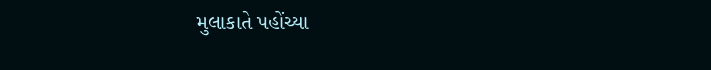મુલાકાતે પહોંચ્યા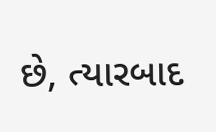છે, ત્યારબાદ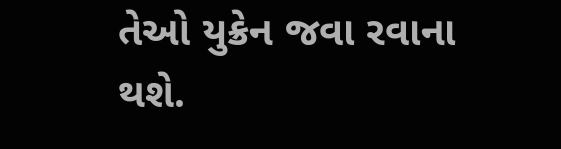તેઓ યુક્રેન જવા રવાના થશે.